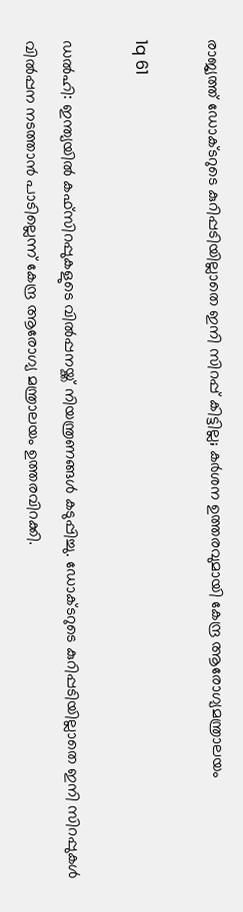രാജ്യത്ത് ഡോക്ടറുടെ കുറിപ്പടിയില്ലാതെ ഇനി സിറപ്പ് കിട്ടില്ല; കര്‍ശന ഉത്തരവുമായി കേന്ദ്ര ആരോഗ്യമന്ത്രാലയം

1q 61

ഡല്‍ഹി: ഇന്ത്യയില്‍ കഫ്‌സിറപ്പുകളുടെ വില്‍പ്പനയ്ക്ക് നിയന്ത്രണങ്ങള്‍ കടുപ്പിച്ചു. ഡോക്ടറുടെ കുറിപ്പടിയില്ലാതെ ഇനി സിറപ്പുകള്‍ വില്‍പ്പന നടത്താന്‍ പാടില്ലെന്ന് കേന്ദ്ര ആരോഗ്യ മന്ത്രാലയം ഉത്തരവിറക്കി.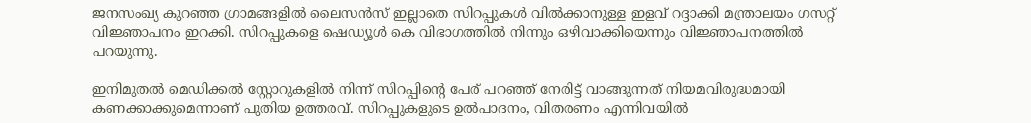ജനസംഖ്യ കുറഞ്ഞ ഗ്രാമങ്ങളില്‍ ലൈസന്‍സ് ഇല്ലാതെ സിറപ്പുകള്‍ വില്‍ക്കാനുള്ള ഇളവ് റദ്ദാക്കി മന്ത്രാലയം ഗസറ്റ് വിജ്ഞാപനം ഇറക്കി. സിറപ്പുകളെ ഷെഡ്യൂള്‍ കെ വിഭാഗത്തില്‍ നിന്നും ഒഴിവാക്കിയെന്നും വിജ്ഞാപനത്തില്‍ പറയുന്നു.

ഇനിമുതല്‍ മെഡിക്കല്‍ സ്റ്റോറുകളില്‍ നിന്ന് സിറപ്പിന്റെ പേര് പറഞ്ഞ് നേരിട്ട് വാങ്ങുന്നത് നിയമവിരുദ്ധമായി കണക്കാക്കുമെന്നാണ് പുതിയ ഉത്തരവ്. സിറപ്പുകളുടെ ഉല്‍പാദനം, വിതരണം എന്നിവയില്‍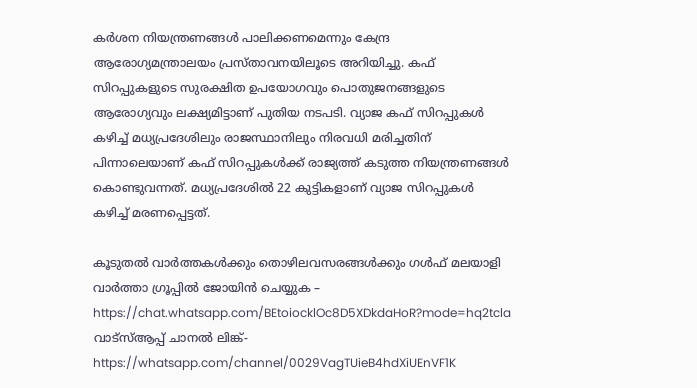കര്‍ശന നിയന്ത്രണങ്ങള്‍ പാലിക്കണമെന്നും കേന്ദ്ര ആരോഗ്യമന്ത്രാലയം പ്രസ്താവനയിലൂടെ അറിയിച്ചു. കഫ് സിറപ്പുകളുടെ സുരക്ഷിത ഉപയോഗവും പൊതുജനങ്ങളുടെ ആരോഗ്യവും ലക്ഷ്യമിട്ടാണ് പുതിയ നടപടി. വ്യാജ കഫ് സിറപ്പുകള്‍ കഴിച്ച് മധ്യപ്രദേശിലും രാജസ്ഥാനിലും നിരവധി മരിച്ചതിന് പിന്നാലെയാണ് കഫ് സിറപ്പുകള്‍ക്ക് രാജ്യത്ത് കടുത്ത നിയന്ത്രണങ്ങള്‍ കൊണ്ടുവന്നത്. മധ്യപ്രദേശില്‍ 22 കുട്ടികളാണ് വ്യാജ സിറപ്പുകള്‍ കഴിച്ച് മരണപ്പെട്ടത്.

കൂടുതല്‍ വാര്‍ത്തകള്‍ക്കും തൊഴിലവസരങ്ങള്‍ക്കും ഗള്‍ഫ് മലയാളി വാര്‍ത്താ ഗ്രൂപ്പില്‍ ജോയിന്‍ ചെയ്യുക – https://chat.whatsapp.com/BEtoiocklOc8D5XDkdaHoR?mode=hq2tcla
വാട്‌സ്ആപ്പ് ചാനല്‍ ലിങ്ക്- https://whatsapp.com/channel/0029VagTUieB4hdXiUEnVF1K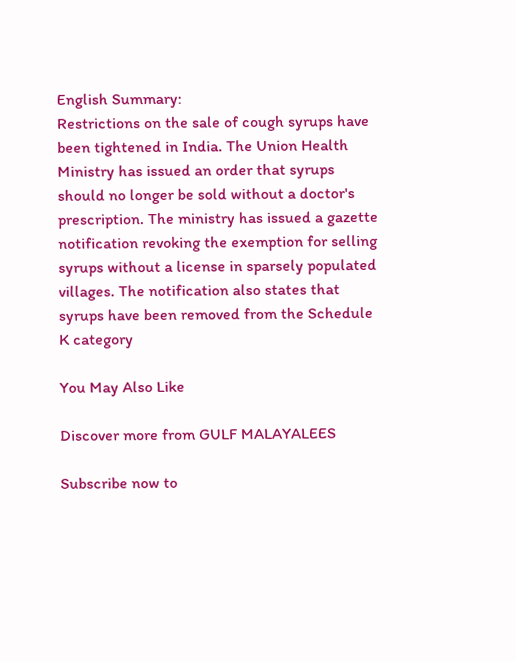English Summary:
Restrictions on the sale of cough syrups have been tightened in India. The Union Health Ministry has issued an order that syrups should no longer be sold without a doctor's prescription. The ministry has issued a gazette notification revoking the exemption for selling syrups without a license in sparsely populated villages. The notification also states that syrups have been removed from the Schedule K category

You May Also Like

Discover more from GULF MALAYALEES

Subscribe now to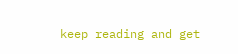keep reading and get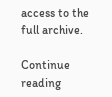access to the full archive.

Continue reading